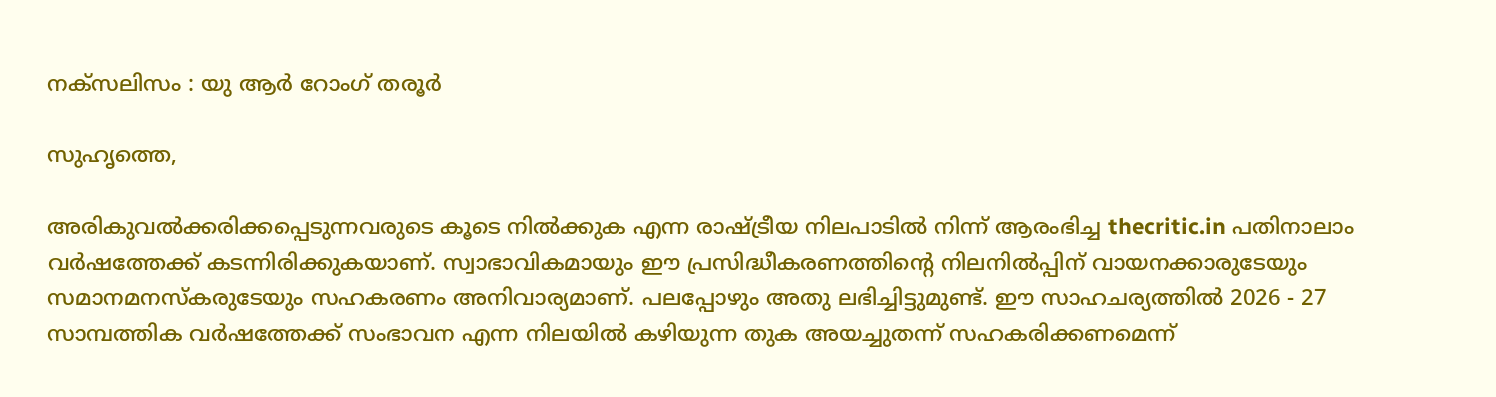നക്‌സലിസം : യു ആര്‍ റോംഗ് തരൂര്‍

സുഹൃത്തെ,

അരികുവല്‍ക്കരിക്കപ്പെടുന്നവരുടെ കൂടെ നില്‍ക്കുക എന്ന രാഷ്ട്രീയ നിലപാടില്‍ നിന്ന് ആരംഭിച്ച thecritic.in പതിനാലാം വര്‍ഷത്തേക്ക് കടന്നിരിക്കുകയാണ്. സ്വാഭാവികമായും ഈ പ്രസിദ്ധീകരണത്തിന്റെ നിലനില്‍പ്പിന് വായനക്കാരുടേയും സമാനമനസ്‌കരുടേയും സഹകരണം അനിവാര്യമാണ്. പലപ്പോഴും അതു ലഭിച്ചിട്ടുമുണ്ട്. ഈ സാഹചര്യത്തില്‍ 2026 - 27 സാമ്പത്തിക വര്‍ഷത്തേക്ക് സംഭാവന എന്ന നിലയില്‍ കഴിയുന്ന തുക അയച്ചുതന്ന് സഹകരിക്കണമെന്ന്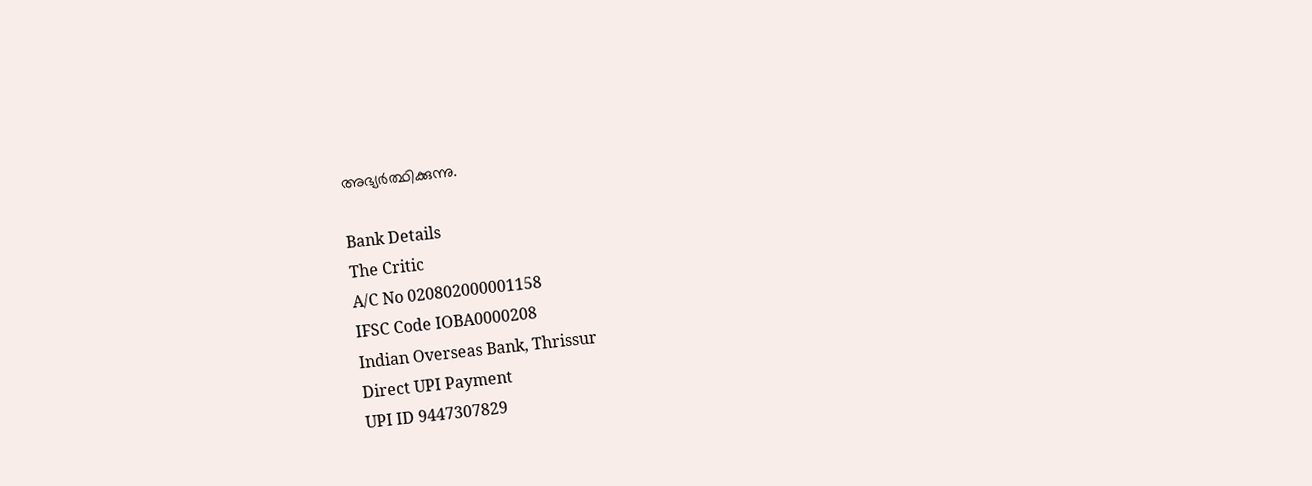അഭ്യര്‍ത്ഥിക്കുന്നു.

Bank Details
The Critic
A/C No 020802000001158
IFSC Code IOBA0000208
Indian Overseas Bank, Thrissur
Direct UPI Payment
UPI ID 9447307829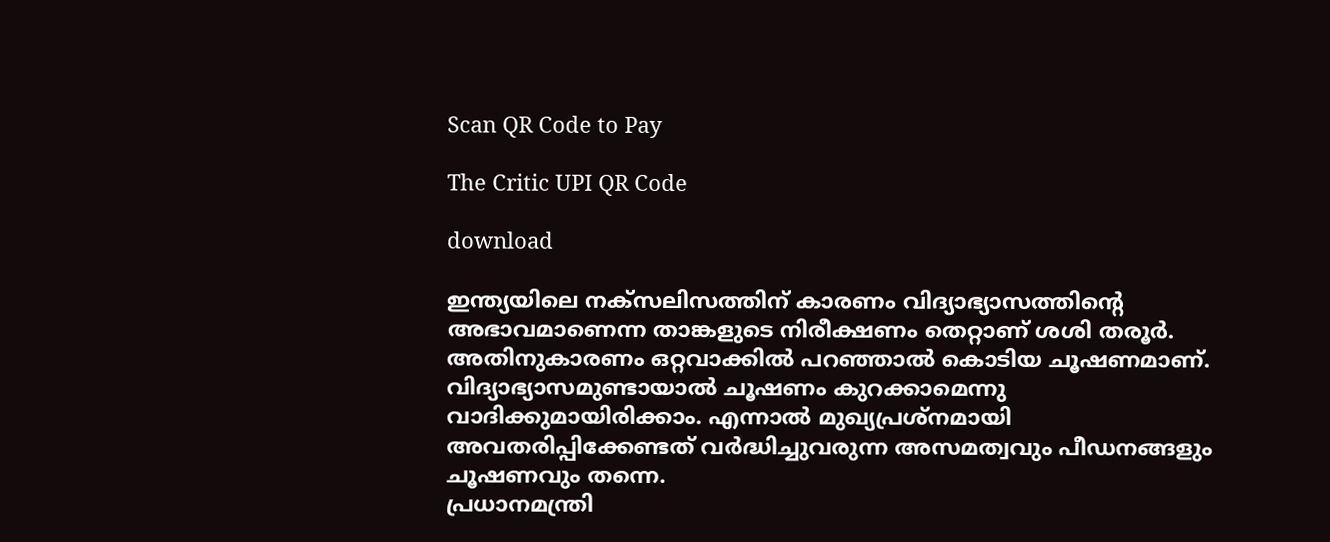Scan QR Code to Pay

The Critic UPI QR Code

download

ഇന്ത്യയിലെ നക്‌സലിസത്തിന് കാരണം വിദ്യാഭ്യാസത്തിന്റെ അഭാവമാണെന്ന താങ്കളുടെ നിരീക്ഷണം തെറ്റാണ് ശശി തരൂര്‍. അതിനുകാരണം ഒറ്റവാക്കില്‍ പറഞ്ഞാല്‍ കൊടിയ ചൂഷണമാണ്. വിദ്യാഭ്യാസമുണ്ടായാല്‍ ചൂഷണം കുറക്കാമെന്നു വാദിക്കുമായിരിക്കാം. എന്നാല്‍ മുഖ്യപ്രശ്‌നമായി അവതരിപ്പിക്കേണ്ടത് വര്‍ദ്ധിച്ചുവരുന്ന അസമത്വവും പീഡനങ്ങളും ചൂഷണവും തന്നെ.
പ്രധാനമന്ത്രി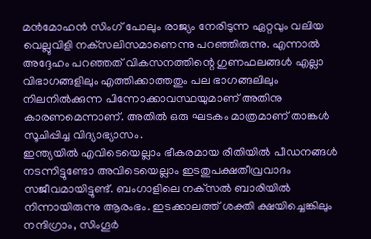മന്‍മോഹന്‍ സിംഗ് പോലും രാജ്യം നേരിടുന്ന ഏറ്റവും വലിയ വെല്ലുവിളി നക്‌സലിസമാണെന്നു പറഞ്ഞിരുന്നു. എന്നാല്‍ അദ്ദേഹം പറഞ്ഞത് വികസനത്തിന്റെ ഗുണഫലങ്ങള്‍ എല്ലാ വിഭാഗങ്ങളിലും എത്തിക്കാത്തതും പല ഭാഗങ്ങലിലും നിലനില്‍ക്കുന്ന പിന്നോക്കാവസ്ഥയുമാണ് അതിനു കാരണമെന്നാണ്. അതില്‍ ഒരു ഘടകം മാത്രമാണ് താങ്കള്‍ സൂചിപ്പിച്ച വിദ്യാഭ്യാസം.
ഇന്ത്യയില്‍ എവിടെയെല്ലാം ഭീകരമായ രീതിയില്‍ പീഡനങ്ങള്‍ നടന്നിട്ടുണ്ടോ അവിടെയെല്ലാം ഇടതുപക്ഷതീവ്രവാദം സജീവമായിട്ടുണ്ട്. ബംഗാളിലെ നക്‌സല്‍ ബാരിയില്‍ നിന്നായിരുന്നു ആരംഭം. ഇടക്കാലത്ത് ശക്തി ക്ഷയിച്ചെങ്കിലും നന്ദിഗ്രാം, സിംഗൂര്‍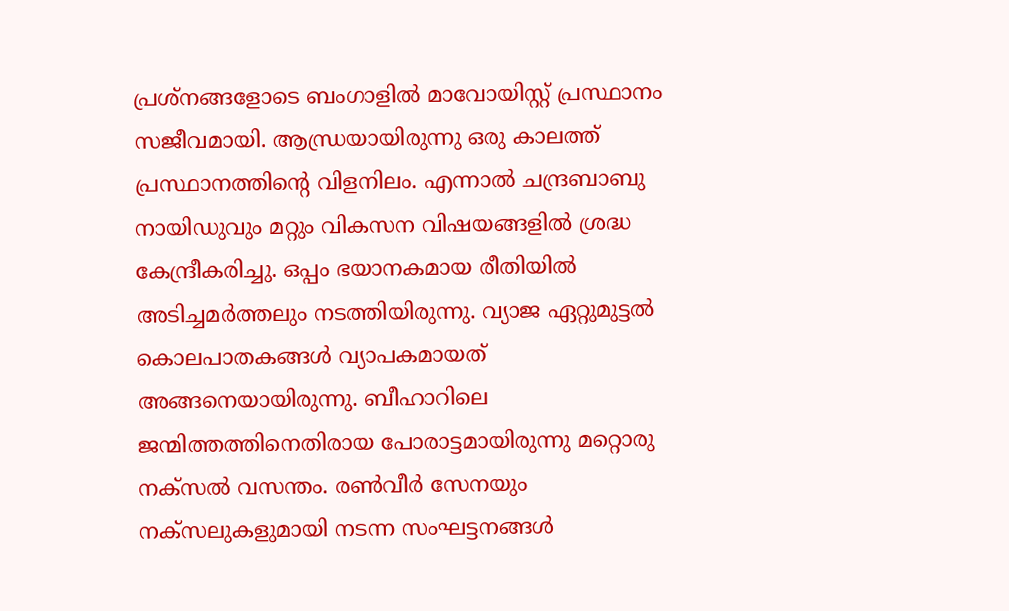പ്രശ്‌നങ്ങളോടെ ബംഗാളില്‍ മാവോയിസ്റ്റ് പ്രസ്ഥാനം സജീവമായി. ആന്ധ്രയായിരുന്നു ഒരു കാലത്ത് പ്രസ്ഥാനത്തിന്റെ വിളനിലം. എന്നാല്‍ ചന്ദ്രബാബു നായിഡുവും മറ്റും വികസന വിഷയങ്ങളില്‍ ശ്രദ്ധ കേന്ദ്രീകരിച്ചു. ഒപ്പം ഭയാനകമായ രീതിയില്‍ അടിച്ചമര്‍ത്തലും നടത്തിയിരുന്നു. വ്യാജ ഏറ്റുമുട്ടല്‍ കൊലപാതകങ്ങള്‍ വ്യാപകമായത് അങ്ങനെയായിരുന്നു. ബീഹാറിലെ ജന്മിത്തത്തിനെതിരായ പോരാട്ടമായിരുന്നു മറ്റൊരു നക്‌സല്‍ വസന്തം. രണ്‍വീര്‍ സേനയും നക്‌സലുകളുമായി നടന്ന സംഘട്ടനങ്ങള്‍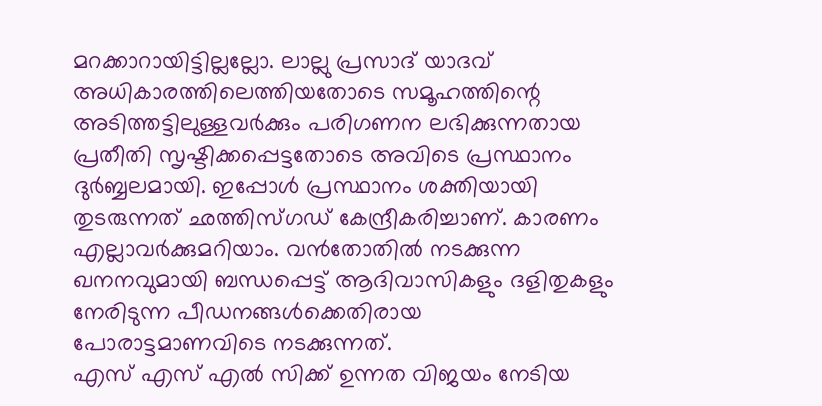മറക്കാറായിട്ടില്ലല്ലോ. ലാല്ലു പ്രസാദ് യാദവ് അധികാരത്തിലെത്തിയതോടെ സമൂഹത്തിന്റെ അടിത്തട്ടിലുള്ളവര്‍ക്കും പരിഗണന ലഭിക്കുന്നതായ പ്രതീതി സൃഷ്ടിക്കപ്പെട്ടതോടെ അവിടെ പ്രസ്ഥാനം ദുര്‍ബ്ബലമായി. ഇപ്പോള്‍ പ്രസ്ഥാനം ശക്തിയായി തുടരുന്നത് ഛത്തിസ്ഗഡ് കേന്ദ്രീകരിച്ചാണ്. കാരണം എല്ലാവര്‍ക്കുമറിയാം. വന്‍തോതില്‍ നടക്കുന്ന ഖനനവുമായി ബന്ധപ്പെട്ട് ആദിവാസികളും ദളിതുകളും നേരിടുന്ന പീഡനങ്ങള്‍ക്കെതിരായ പോരാട്ടമാണവിടെ നടക്കുന്നത്.
എസ് എസ് എല്‍ സിക്ക് ഉന്നത വിജയം നേടിയ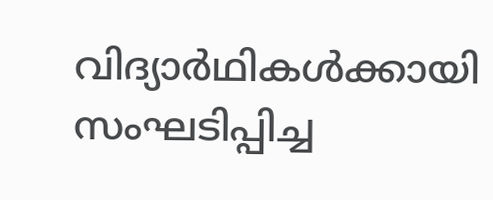വിദ്യാര്‍ഥികള്‍ക്കായി സംഘടിപ്പിച്ച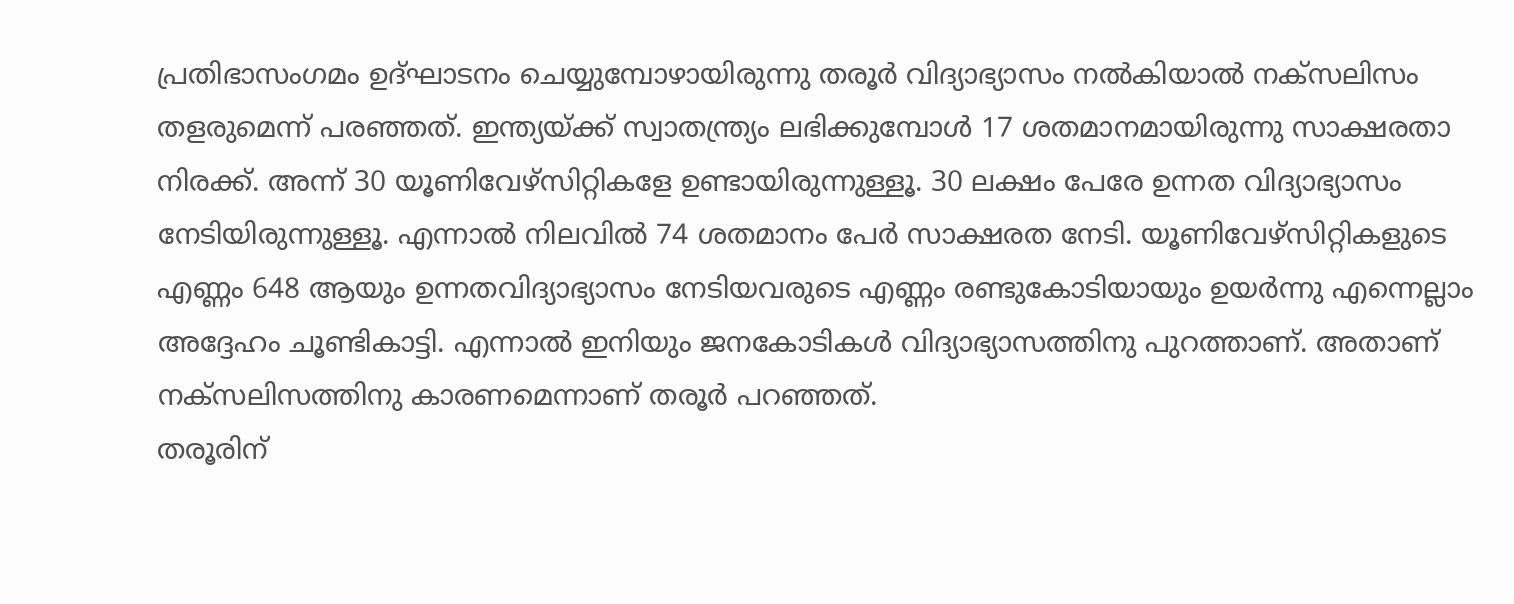പ്രതിഭാസംഗമം ഉദ്ഘാടനം ചെയ്യുമ്പോഴായിരുന്നു തരൂര്‍ വിദ്യാഭ്യാസം നല്‍കിയാല്‍ നക്‌സലിസം തളരുമെന്ന് പരഞ്ഞത്. ഇന്ത്യയ്ക്ക് സ്വാതന്ത്ര്യം ലഭിക്കുമ്പോള്‍ 17 ശതമാനമായിരുന്നു സാക്ഷരതാ നിരക്ക്. അന്ന് 30 യൂണിവേഴ്‌സിറ്റികളേ ഉണ്ടായിരുന്നുള്ളൂ. 30 ലക്ഷം പേരേ ഉന്നത വിദ്യാഭ്യാസം നേടിയിരുന്നുള്ളൂ. എന്നാല്‍ നിലവില്‍ 74 ശതമാനം പേര്‍ സാക്ഷരത നേടി. യൂണിവേഴ്‌സിറ്റികളുടെ എണ്ണം 648 ആയും ഉന്നതവിദ്യാഭ്യാസം നേടിയവരുടെ എണ്ണം രണ്ടുകോടിയായും ഉയര്‍ന്നു എന്നെല്ലാം അദ്ദേഹം ചൂണ്ടികാട്ടി. എന്നാല്‍ ഇനിയും ജനകോടികള്‍ വിദ്യാഭ്യാസത്തിനു പുറത്താണ്. അതാണ് നക്‌സലിസത്തിനു കാരണമെന്നാണ് തരൂര്‍ പറഞ്ഞത്.
തരൂരിന്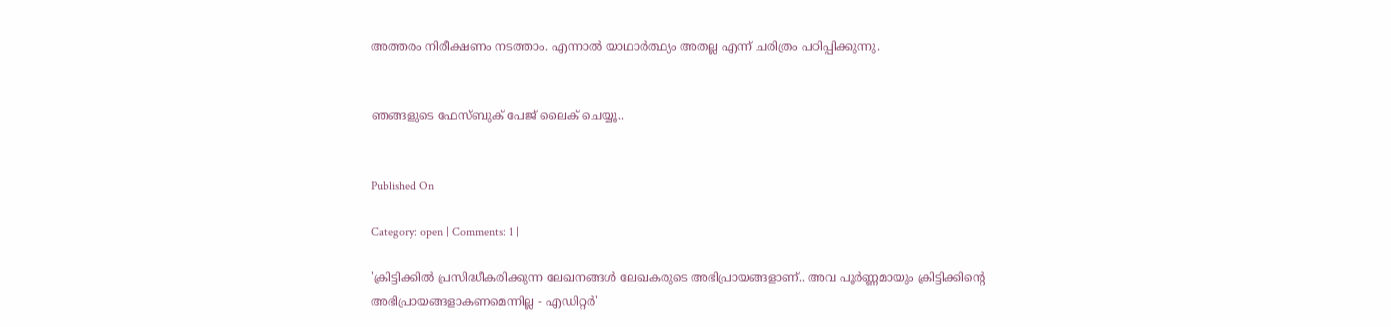അത്തരം നിരീക്ഷണം നടത്താം. എന്നാല്‍ യാഥാര്‍ത്ഥ്യം അതല്ല എന്ന് ചരിത്രം പഠിപ്പിക്കുന്നു.


ഞങ്ങളുടെ ഫേസ്ബുക് പേജ് ലൈക് ചെയ്യൂ..


Published On

Category: open | Comments: 1 |

'ക്രിട്ടിക്കില്‍ പ്രസിദ്ധീകരിക്കുന്ന ലേഖനങ്ങള്‍ ലേഖകരുടെ അഭിപ്രായങ്ങളാണ്.. അവ പൂര്‍ണ്ണമായും ക്രിട്ടിക്കിന്റെ അഭിപ്രായങ്ങളാകണമെന്നില്ല - എഡിറ്റര്‍'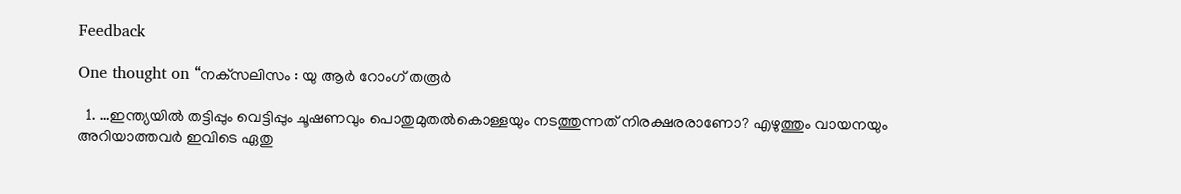Feedback

One thought on “നക്‌സലിസം : യു ആര്‍ റോംഗ് തരൂര്‍

  1. …ഇന്ത്യയില്‍ തട്ടിപ്പും വെട്ടിപ്പും ചൂഷണവും പൊതുമുതല്‍കൊള്ളയും നടത്തുന്നത് നിരക്ഷരരാണോ? എഴുത്തും വായനയും അറിയാത്തവര്‍ ഇവിടെ ഏതു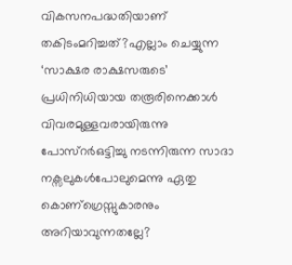വികസനപദ്ധതിയാണ് തകിടംമറിച്ചത്?എല്ലാം ചെയ്യുന്ന ‘സാക്ഷര രാക്ഷസരുടെ’ പ്രധിനിധിയായ തരൂരിനെക്കാള്‍ വിവരമുള്ളവരായിരുന്നു പോസ്റര്‍ഒട്ടിച്ചു നടന്നിരുന്ന സാദാ നക്സലുകള്‍പോലുമെന്നു ഏതു കൊണ്ഗ്രെസ്സുകാരനും അറിയാവുന്നതല്ലേ?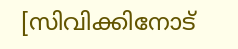[സിവിക്കിനോട്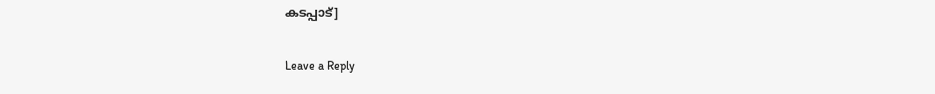കടപ്പാട്]

Leave a Reply